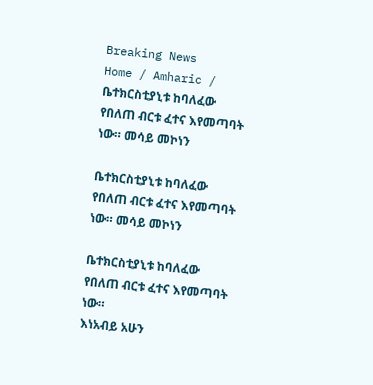Breaking News
Home / Amharic / ቤተክርስቲያኒቱ ከባለፈው የበለጠ ብርቱ ፈተና እየመጣባት ነው። መሳይ መኮነን

ቤተክርስቲያኒቱ ከባለፈው የበለጠ ብርቱ ፈተና እየመጣባት ነው። መሳይ መኮነን

ቤተክርስቲያኒቱ ከባለፈው የበለጠ ብርቱ ፈተና እየመጣባት ነው።
እነአብይ አሁን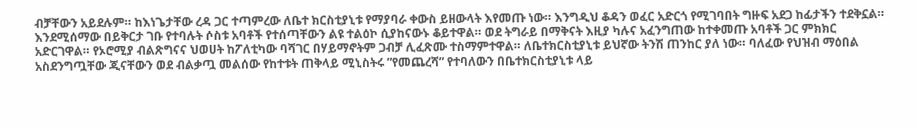ብቻቸውን አይደሉም። ከእነጌታቸው ረዳ ጋር ተጣምረው ለቤተ ክርስቲያኒቱ የማያባራ ቀውስ ይዘውላት እየመጡ ነው። እንግዲህ ቆዳን ወፈር አድርጎ የሚገባበት ግዙፍ አደጋ ከፊታችን ተደቅኗል። እንደሚሰማው በይቅርታ ገቡ የተባሉት ሶስቱ አባቶች የተሰጣቸውን ልዩ ተልዕኮ ሲያከናውኑ ቆይተዋል። ወደ ትግራይ በማቅናት እዚያ ካሉና አፈንግጠው ከተቀመጡ አባቶች ጋር ምክክር አድርገዋል። የኦሮሚያ ብልጽግናና ህወሀት ከፖለቲካው ባሻገር በሃይማኖትም ጋብቻ ሊፈጽሙ ተስማምተዋል። ለቤተክርስቲያኒቱ ይህኛው ትንሽ ጠንከር ያለ ነው። ባለፈው የህዝብ ማዕበል አስደንግጧቸው ጂናቸውን ወደ ብልቃጧ መልሰው የከተቱት ጠቅላይ ሚኒስትሩ ”የመጨረሻ” የተባለውን በቤተክርስቲያኒቱ ላይ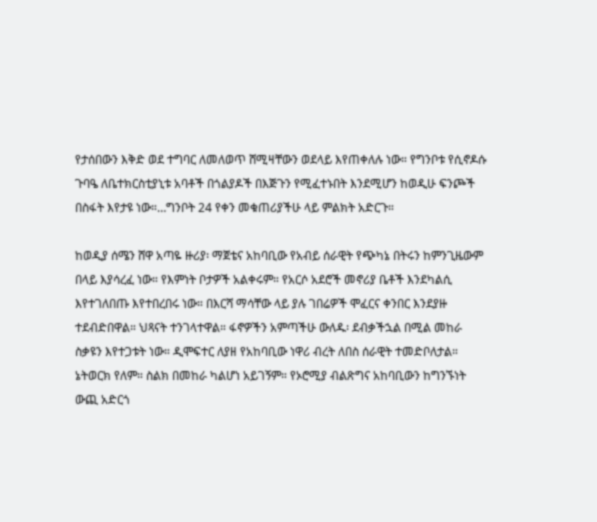የታሰበውን እቅድ ወደ ተግባር ለመለወጥ ሸሚዛቸውን ወደላይ እየጠቀለሉ ነው። የግንቦቱ የሲኖዶሱ ጉባዔ ለቤተክርስቲያኒቱ አባቶች በጎልያዶች በእጅጉን የሚፈተኑበት እንደሚሆን ከወዲሁ ፍንጮች በስፋት እየታዩ ነው።…ግንቦት 24 የቀን መቁጠሪያችሁ ላይ ምልክት አድርጉ።

ከወዲያ ሰሜን ሸዋ አጣዬ ዙሪያ፡ ማጀቴና አከባቢው የአብይ ሰራዊት የጭካኔ በትሩን ከምንጊዜውም በላይ እያሳረፈ ነው። የእምነት ቦታዎች አልቀሩም። የአርሶ አደሮች መኖሪያ ቤቶች እንደካልሲ እየተገለበጡ እየተበረበሩ ነው። በእርሻ ማሳቸው ላይ ያሉ ገበሬዎች ሞፈርና ቀንበር እንደያዙ ተደብድበዋል። ህጻናት ተንገላተዋል። ፋኖዎችን አምጣችሁ ውለዱ፡ ደብቃችኋል በሚል መከራ ስቃዩን እየተጋቱት ነው። ዲሞፍተር ለያዘ የአከባቢው ነዋሪ ብረት ለበስ ሰራዊት ተመድቦለታል። ኔትወርክ የለም። ስልክ በመከራ ካልሆነ አይገኝም። የኦሮሚያ ብልጽግና አከባቢውን ከግንኙነት ውጪ አድርጎ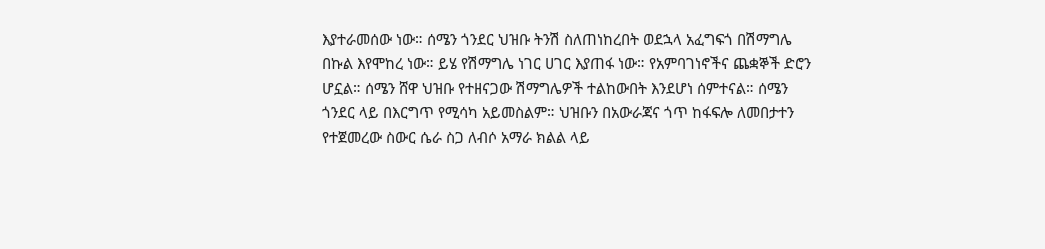እያተራመሰው ነው። ሰሜን ጎንደር ህዝቡ ትንሽ ስለጠነከረበት ወደኋላ አፈግፍጎ በሽማግሌ በኩል እየሞከረ ነው። ይሄ የሽማግሌ ነገር ሀገር እያጠፋ ነው። የአምባገነኖችና ጨቋኞች ድሮን ሆኗል። ሰሜን ሸዋ ህዝቡ የተዘናጋው ሽማግሌዎች ተልከውበት እንደሆነ ሰምተናል። ሰሜን ጎንደር ላይ በእርግጥ የሚሳካ አይመስልም። ህዝቡን በአውራጃና ጎጥ ከፋፍሎ ለመበታተን የተጀመረው ስውር ሴራ ስጋ ለብሶ አማራ ክልል ላይ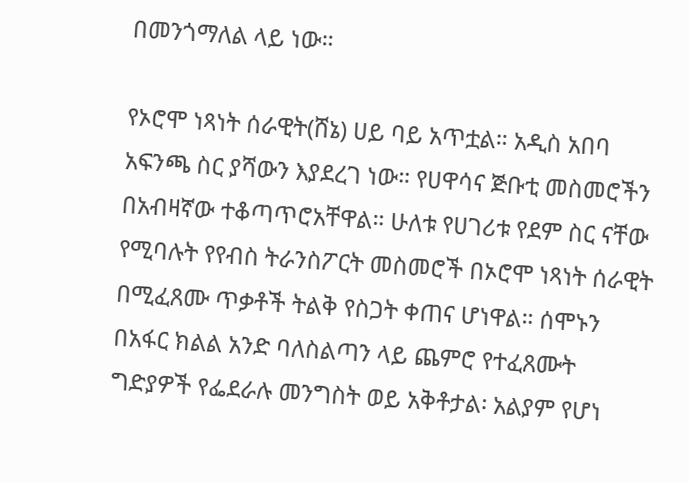በመንጎማለል ላይ ነው።

የኦሮሞ ነጻነት ሰራዊት(ሸኔ) ሀይ ባይ አጥቷል። አዲስ አበባ አፍንጫ ስር ያሻውን እያደረገ ነው። የሀዋሳና ጅቡቲ መስመሮችን በአብዛኛው ተቆጣጥሮአቸዋል። ሁለቱ የሀገሪቱ የደም ስር ናቸው የሚባሉት የየብስ ትራንስፖርት መስመሮች በኦሮሞ ነጻነት ሰራዊት በሚፈጸሙ ጥቃቶች ትልቅ የስጋት ቀጠና ሆነዋል። ሰሞኑን በአፋር ክልል አንድ ባለስልጣን ላይ ጨምሮ የተፈጸሙት ግድያዎች የፌደራሉ መንግስት ወይ አቅቶታል፡ አልያም የሆነ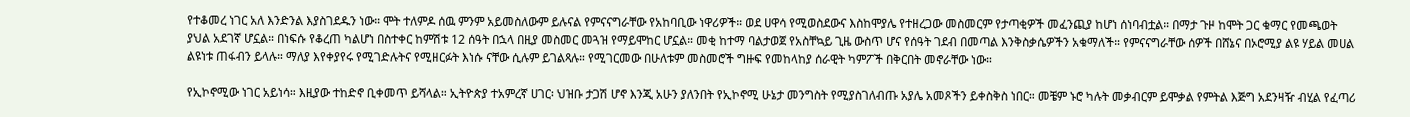የተቆመረ ነገር አለ እንድንል እያስገደዱን ነው። ሞት ተለምዶ ሰዉ ምንም አይመስለውም ይሉናል የምናናግራቸው የአከባቢው ነዋሪዎች። ወደ ሀዋሳ የሚወስደውና እስከሞያሌ የተዘረጋው መስመርም የታጣቂዎች መፈንጪያ ከሆነ ሰነባብቷል። በማታ ጉዞ ከሞት ጋር ቁማር የመጫወት ያህል አደገኛ ሆኗል። በነፍሱ የቆረጠ ካልሆነ በስተቀር ከምሽቱ 12 ሰዓት በኋላ በዚያ መስመር መጓዝ የማይሞከር ሆኗል። መቂ ከተማ ባልታወጀ የአስቸኳይ ጊዜ ውስጥ ሆና የሰዓት ገደብ በመጣል እንቅስቃሴዎችን አቁማለች። የምናናግራቸው ሰዎች በሸኔና በኦሮሚያ ልዩ ሃይል መሀል ልዩነቱ ጠፋብን ይላሉ። ማለያ እየቀያየሩ የሚገድሉትና የሚዘርፉት እነሱ ናቸው ሲሉም ይገልጻሉ። የሚገርመው በሁለቱም መስመሮች ግዙፍ የመከላከያ ሰራዊት ካምፖች በቅርበት መኖራቸው ነው።

የኢኮኖሚው ነገር አይነሳ። እዚያው ተከድኖ ቢቀመጥ ይሻላል። ኢትዮጵያ ተአምረኛ ሀገር፡ ህዝቡ ታጋሽ ሆኖ እንጂ አሁን ያለንበት የኢኮኖሚ ሁኔታ መንግስት የሚያስገለብጡ አያሌ አመጾችን ይቀስቅስ ነበር። መቼም ኑሮ ካሉት መቃብርም ይሞቃል የምትል እጅግ አደንዛዥ ብሂል የፈጣሪ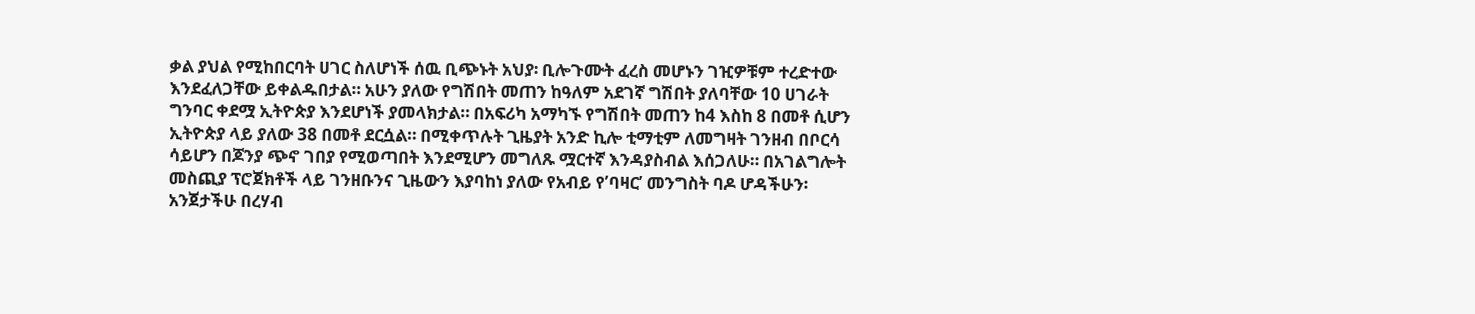ቃል ያህል የሚከበርባት ሀገር ስለሆነች ሰዉ ቢጭኑት አህያ፡ ቢሎጉሙት ፈረስ መሆኑን ገዢዎቹም ተረድተው እንደፈለጋቸው ይቀልዱበታል። አሁን ያለው የግሽበት መጠን ከዓለም አደገኛ ግሽበት ያለባቸው 10 ሀገራት ግንባር ቀደሟ ኢትዮጵያ እንደሆነች ያመላክታል። በአፍሪካ አማካኙ የግሽበት መጠን ከ4 እስከ 8 በመቶ ሲሆን ኢትዮጵያ ላይ ያለው 38 በመቶ ደርሷል። በሚቀጥሉት ጊዜያት አንድ ኪሎ ቲማቲም ለመግዛት ገንዘብ በቦርሳ ሳይሆን በጆንያ ጭኖ ገበያ የሚወጣበት እንደሚሆን መግለጹ ሟርተኛ እንዳያስብል እሰጋለሁ። በአገልግሎት መስጪያ ፕሮጀክቶች ላይ ገንዘቡንና ጊዜውን እያባከነ ያለው የአብይ የ’ባዛር’ መንግስት ባዶ ሆዳችሁን፡ አንጀታችሁ በረሃብ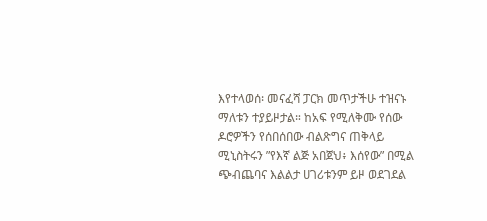እየተላወሰ፡ መናፈሻ ፓርክ መጥታችሁ ተዝናኑ ማለቱን ተያይዞታል። ከአፍ የሚለቅሙ የሰው ዶሮዎችን የሰበሰበው ብልጽግና ጠቅላይ ሚኒስትሩን ”የእኛ ልጅ አበጀህ፥ እሰየው” በሚል ጭብጨባና እልልታ ሀገሪቱንም ይዞ ወደገደል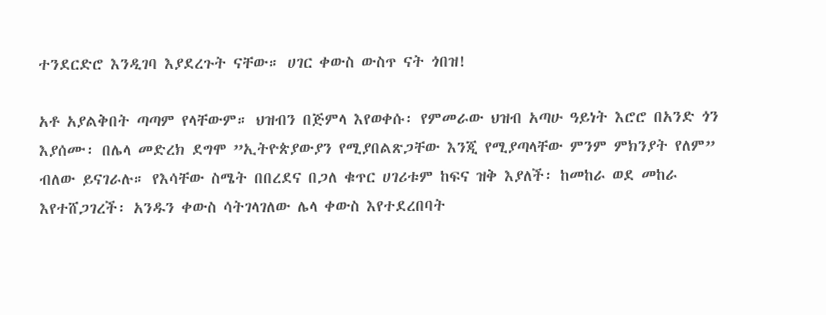ተንደርድሮ እንዲገባ እያደረጉት ናቸው። ሀገር ቀውስ ውስጥ ናት ጎበዝ!

አቶ አያልቅበት ጣጣም የላቸውም። ህዝብን በጅምላ እየወቀሱ፡ የምመራው ህዝብ አጣሁ ዓይነት እሮሮ በአንድ ጎን እያሰሙ፡ በሌላ መድረክ ደግሞ ”ኢትዮጵያውያን የሚያበልጽጋቸው እንጂ የሚያጣላቸው ምንም ምክንያት የለም” ብለው ይናገራሉ። የእሳቸው ስሜት በበረደና በጋለ ቁጥር ሀገሪቱም ከፍና ዝቅ እያለች፡ ከመከራ ወደ መከራ እየተሸጋገረች፡ አንዱን ቀውስ ሳትገላገለው ሌላ ቀውስ እየተደረበባት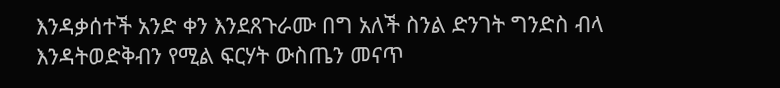እንዳቃሰተች አንድ ቀን እንደጸጉራሙ በግ አለች ስንል ድንገት ግንድስ ብላ እንዳትወድቅብን የሚል ፍርሃት ውስጤን መናጥ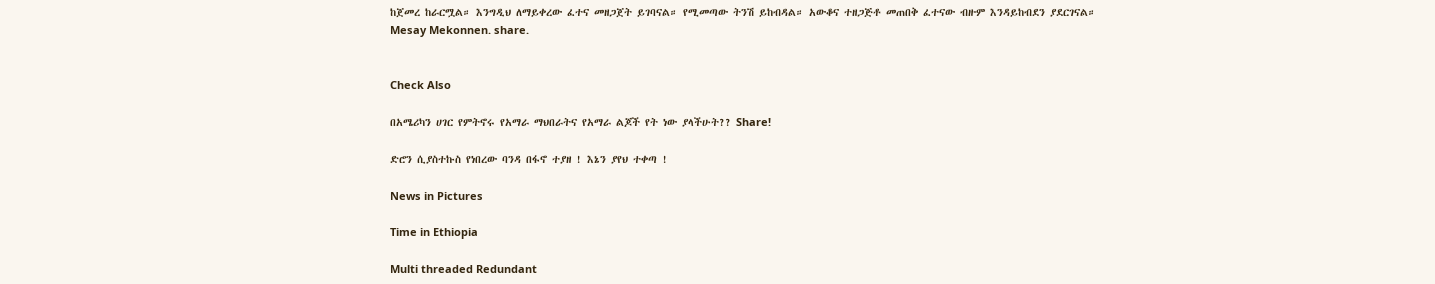ከጀመረ ከራርሟል። እንግዲህ ለማይቀረው ፈተና መዘጋጀት ይገባናል። የሚመጣው ትንሽ ይከብዳል። አውቆና ተዘጋጅቶ መጠበቅ ፈተናው ብዙም እንዳይከብደን ያደርገናል።
Mesay Mekonnen. share.


Check Also

በአሜሪካን ሀገር የምትኖሩ የአማራ ማህበራትና የአማራ ልጆች የት ነው ያላችሁት?? Share!

ድሮን ሲያስተኩስ የነበረው ባንዳ በፋኖ ተያዘ ! እኔን ያየህ ተቀጣ !

News in Pictures

Time in Ethiopia

Multi threaded Redundant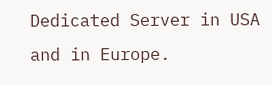Dedicated Server in USA and in Europe.